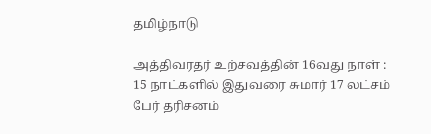தமிழ்நாடு

அத்திவரதர் உற்சவத்தின் 16வது நாள் : 15 நாட்களில் இதுவரை சுமார் 17 லட்சம் பேர் தரிசனம்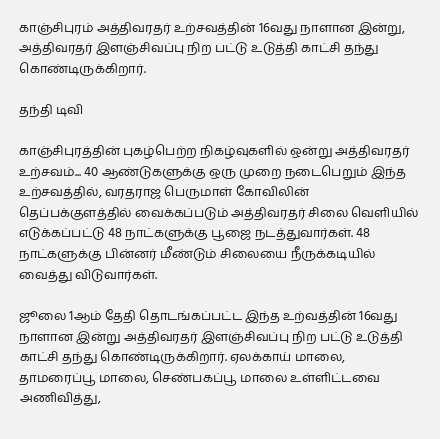காஞ்சிபுரம் அத்திவரதர் உற்சவத்தின் 16வது நாளான இன்று, அத்திவரதர் இளஞ்சிவப்பு நிற பட்டு உடுத்தி காட்சி தந்து கொண்டிருக்கிறார்.

தந்தி டிவி

காஞ்சிபுரத்தின் புகழ்பெற்ற நிகழ்வுகளில் ஒன்று அத்திவரதர் உற்சவம்... 40 ஆண்டுகளுக்கு ஒரு முறை நடைபெறும் இந்த உற்சவத்தில், வரதராஜ பெருமாள் கோவிலின் தெப்பக்குளத்தில் வைக்கப்படும் அத்திவரதர் சிலை வெளியில் எடுக்கப்பட்டு 48 நாட்களுக்கு பூஜை நடத்துவார்கள். 48 நாட்களுக்கு பின்னர் மீண்டும் சிலையை நீருக்கடியில் வைத்து விடுவார்கள்.

ஜூலை 1ஆம் தேதி தொடங்கப்பட்ட இந்த உற்வத்தின் 16வது நாளான இன்று அத்திவரதர் இளஞ்சிவப்பு நிற பட்டு உடுத்தி காட்சி தந்து கொண்டிருக்கிறார். ஏலக்காய் மாலை, தாமரைப்பூ மாலை, செண்பகப்பூ மாலை உள்ளிட்டவை அணிவித்து,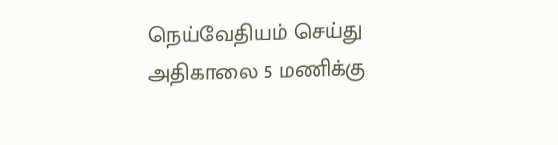நெய்வேதியம் செய்து அதிகாலை 5 மணிக்கு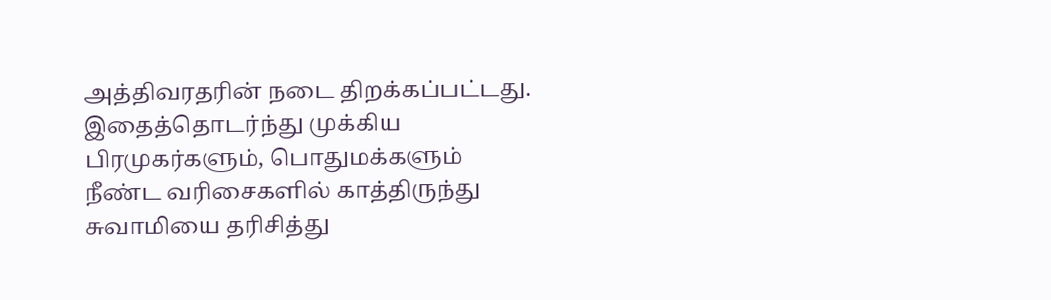அத்திவரதரின் நடை திறக்கப்பட்டது. இதைத்தொடர்ந்து முக்கிய பிரமுகர்களும், பொதுமக்களும் நீண்ட வரிசைகளில் காத்திருந்து சுவாமியை தரிசித்து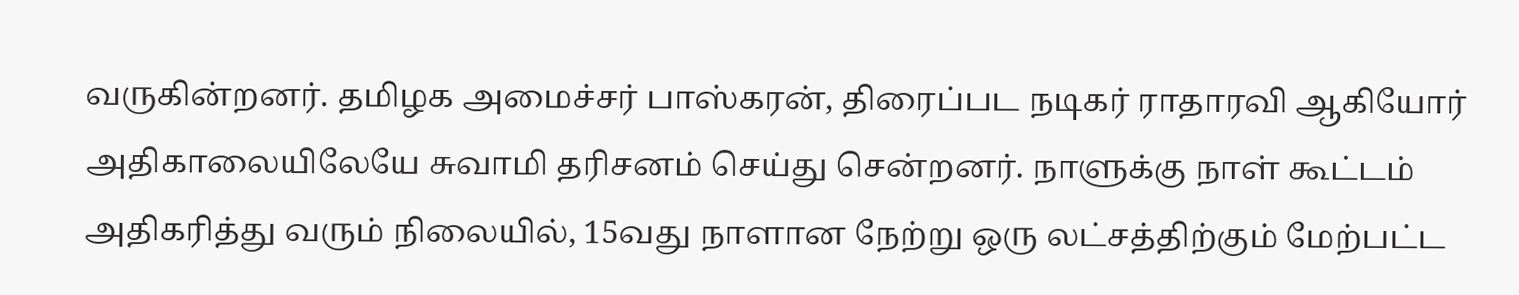வருகின்றனர். தமிழக அமைச்சர் பாஸ்கரன், திரைப்பட நடிகர் ராதாரவி ஆகியோர் அதிகாலையிலேயே சுவாமி தரிசனம் செய்து சென்றனர். நாளுக்கு நாள் கூட்டம் அதிகரித்து வரும் நிலையில், 15வது நாளான நேற்று ஒரு லட்சத்திற்கும் மேற்பட்ட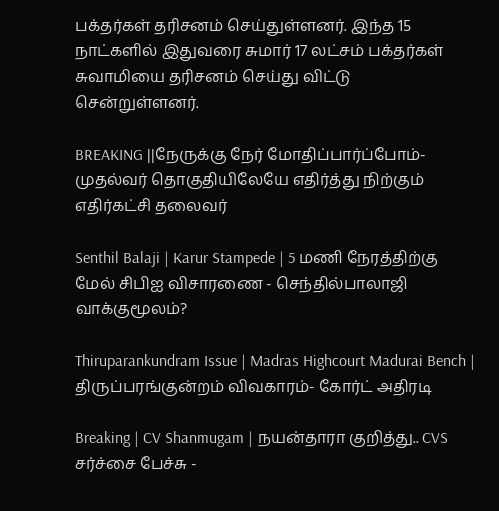பக்தர்கள் தரிசனம் செய்துள்ளனர். இந்த 15 நாட்களில் இதுவரை சுமார் 17 லட்சம் பக்தர்கள் சுவாமியை தரிசனம் செய்து விட்டு சென்றுள்ளனர்.

BREAKING ||நேருக்கு நேர் மோதிப்பார்ப்போம்-முதல்வர் தொகுதியிலேயே எதிர்த்து நிற்கும் எதிர்கட்சி தலைவர்

Senthil Balaji | Karur Stampede | 5 மணி நேரத்திற்கு மேல் சிபிஐ விசாரணை - செந்தில்பாலாஜி வாக்குமூலம்?

Thiruparankundram Issue | Madras Highcourt Madurai Bench | திருப்பரங்குன்றம் விவகாரம்- கோர்ட் அதிரடி

Breaking | CV Shanmugam | நயன்தாரா குறித்து.. CVS சர்ச்சை பேச்சு -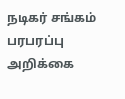நடிகர் சங்கம் பரபரப்பு அறிக்கை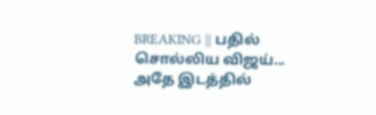BREAKING || பதில் சொல்லிய விஜய்... அதே இடத்தில்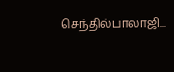செந்தில்பாலாஜி...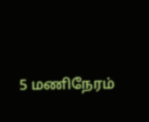5 மணிநேரம்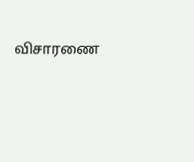விசாரணை